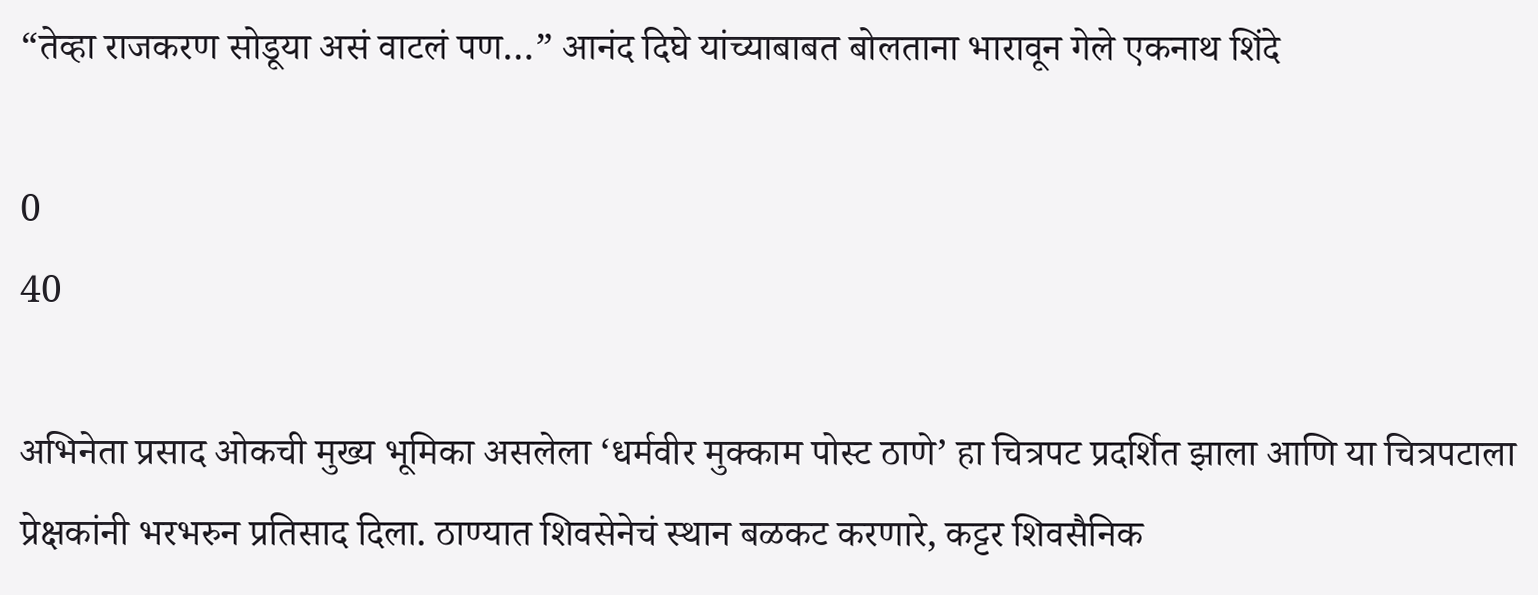“तेव्हा राजकरण सोडूया असं वाटलं पण…” आनंद दिघे यांच्याबाबत बोलताना भारावून गेले एकनाथ शिंदे

0
40

अभिनेता प्रसाद ओकची मुख्य भूमिका असलेला ‘धर्मवीर मुक्काम पोस्ट ठाणे’ हा चित्रपट प्रदर्शित झाला आणि या चित्रपटाला प्रेक्षकांनी भरभरुन प्रतिसाद दिला. ठाण्यात शिवसेनेचं स्थान बळकट करणारे, कट्टर शिवसैनिक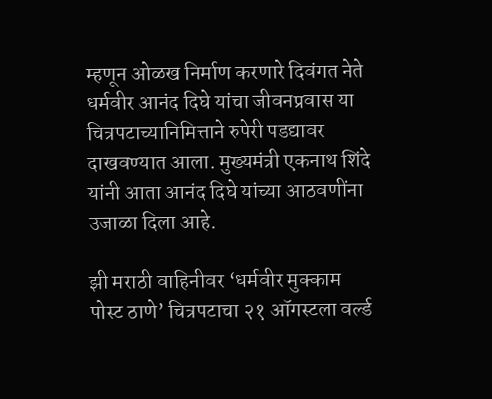म्हणून ओळख निर्माण करणारे दिवंगत नेते धर्मवीर आनंद दिघे यांचा जीवनप्रवास या चित्रपटाच्यानिमित्ताने रुपेरी पडद्यावर दाखवण्यात आला. मुख्यमंत्री एकनाथ शिंदे यांनी आता आनंद दिघे यांच्या आठवणींना उजाळा दिला आहे.

झी मराठी वाहिनीवर ‘धर्मवीर मुक्काम पोस्ट ठाणे’ चित्रपटाचा २१ ऑगस्टला वर्ल्ड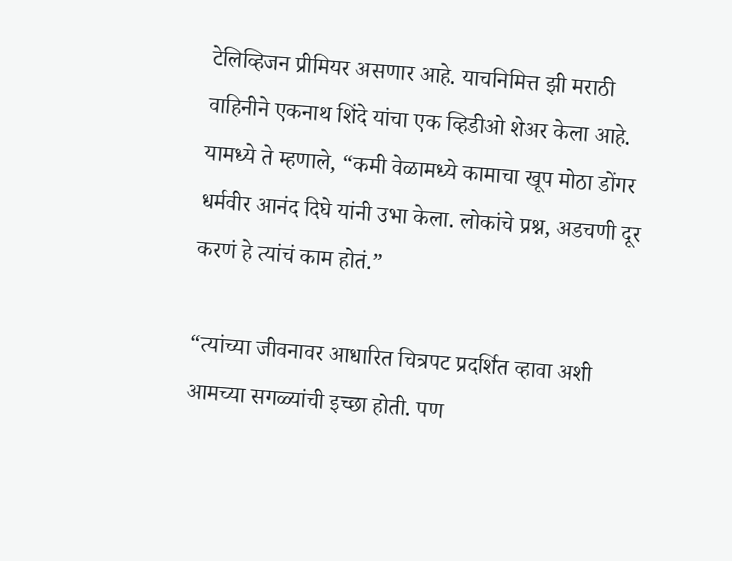टेलिव्हिजन प्रीमियर असणार आहे. याचनिमित्त झी मराठी वाहिनीने एकनाथ शिंदे यांचा एक व्हिडीओ शेअर केला आहे. यामध्ये ते म्हणाले, “कमी वेळामध्ये कामाचा खूप मोठा डोंगर धर्मवीर आनंद दिघे यांनी उभा केला. लोकांचे प्रश्न, अडचणी दूर करणं हे त्यांचं काम होतं.”

“त्यांच्या जीवनावर आधारित चित्रपट प्रदर्शित व्हावा अशी आमच्या सगळ्यांची इच्छा होती. पण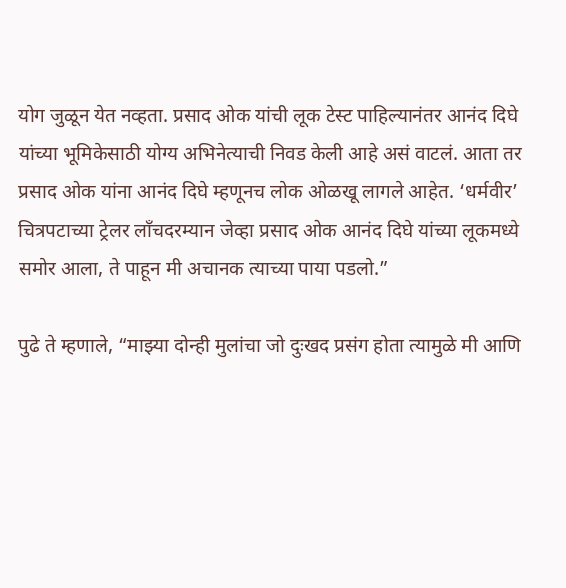योग जुळून येत नव्हता. प्रसाद ओक यांची लूक टेस्ट पाहिल्यानंतर आनंद दिघे यांच्या भूमिकेसाठी योग्य अभिनेत्याची निवड केली आहे असं वाटलं. आता तर प्रसाद ओक यांना आनंद दिघे म्हणूनच लोक ओळखू लागले आहेत. ‘धर्मवीर’ चित्रपटाच्या ट्रेलर लाँचदरम्यान जेव्हा प्रसाद ओक आनंद दिघे यांच्या लूकमध्ये समोर आला, ते पाहून मी अचानक त्याच्या पाया पडलो.”

पुढे ते म्हणाले, “माझ्या दोन्ही मुलांचा जो दुःखद प्रसंग होता त्यामुळे मी आणि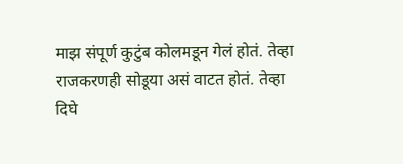माझ संपूर्ण कुटुंब कोलमडून गेलं होतं. तेव्हा राजकरणही सोडूया असं वाटत होतं. तेव्हा दिघे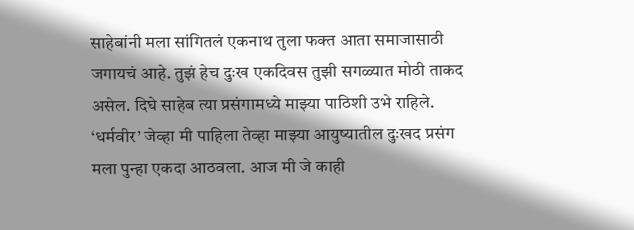साहेबांनी मला सांगितलं एकनाथ तुला फक्त आता समाजासाठी जगायचं आहे. तुझं हेच दुःख एकदिवस तुझी सगळ्यात मोठी ताकद असेल. दिघे साहेब त्या प्रसंगामध्ये माझ्या पाठिशी उभे राहिले. ‘धर्मवीर’ जेव्हा मी पाहिला तेव्हा माझ्या आयुष्यातील दुःखद प्रसंग मला पुन्हा एकदा आठवला. आज मी जे काही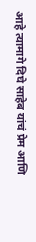आहे त्यामागे दिघे साहेब यांचं प्रेम आणि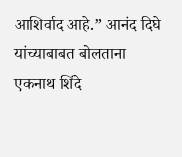आशिर्वाद आहे.” आनंद दिघे यांच्याबाबत बोलताना एकनाथ शिंदे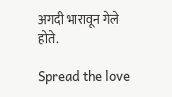अगदी भारावून गेले होते.

Spread the love